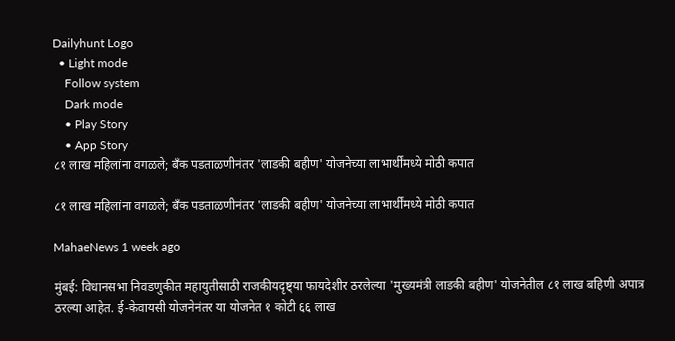Dailyhunt Logo
  • Light mode
    Follow system
    Dark mode
    • Play Story
    • App Story
८१ लाख महिलांना वगळले; बँक पडताळणीनंतर 'लाडकी बहीण' योजनेच्या लाभार्थींमध्ये मोठी कपात

८१ लाख महिलांना वगळले; बँक पडताळणीनंतर 'लाडकी बहीण' योजनेच्या लाभार्थींमध्ये मोठी कपात

MahaeNews 1 week ago

मुंबई: विधानसभा निवडणुकीत महायुतीसाठी राजकीयदृष्ट्या फायदेशीर ठरलेल्या 'मुख्यमंत्री लाडकी बहीण' योजनेतील ८१ लाख बहिणी अपात्र ठरल्या आहेत. ई-केवायसी योजनेनंतर या योजनेत १ कोटी ६६ लाख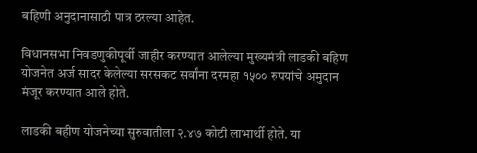बहिणी अनुदानासाठी पात्र ठरल्या आहेत.

विधानसभा निवडणुकीपूर्वी जाहीर करण्यात आलेल्या मुख्यमंत्री लाडकी बहिण योजनेत अर्ज सादर केलेल्या सरसकट सर्वांना दरमहा १५०० रुपयांचे अमुदान मंजूर करण्यात आले होते.

लाडकी बहीण योजनेच्या सुरुवातीला २.४७ कोटी लाभार्थी होते. या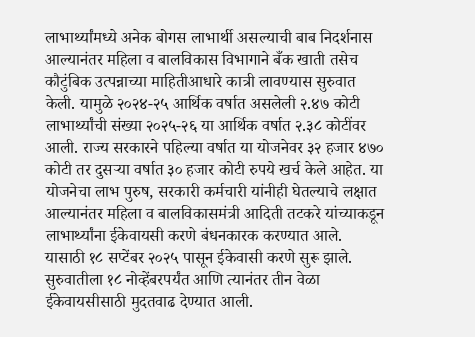लाभार्थ्यांमध्ये अनेक बोगस लाभार्थी असल्याची बाब निदर्शनास आल्यानंतर महिला व बालविकास विभागाने बँक खाती तसेच कौटुंबिक उत्पन्नाच्या माहितीआधारे कात्री लावण्यास सुरुवात केली. यामुळे २०२४-२५ आर्थिक वर्षात असलेली २.४७ कोटी लाभार्थ्यांची संख्या २०२५-२६ या आर्थिक वर्षात २.३८ कोटींवर आली. राज्य सरकारने पहिल्या वर्षात या योजनेवर ३२ हजार ४७० कोटी तर दुसऱ्या वर्षात ३० हजार कोटी रुपये खर्च केले आहेत. या योजनेचा लाभ पुरुष, सरकारी कर्मचारी यांनीही घेतल्याचे लक्षात आल्यानंतर महिला व बालविकासमंत्री आदिती तटकरे यांच्याकडून लाभार्थ्यांना ईकेवायसी करणे बंधनकारक करण्यात आले. यासाठी १८ सप्टेंबर २०२५ पासून ईकेवासी करणे सुरू झाले. सुरुवातीला १८ नोव्हेंबरपर्यंत आणि त्यानंतर तीन वेळा ईकेवायसीसाठी मुदतवाढ देण्यात आली.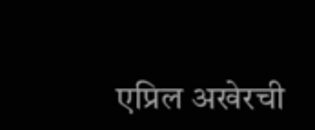एप्रिल अखेरची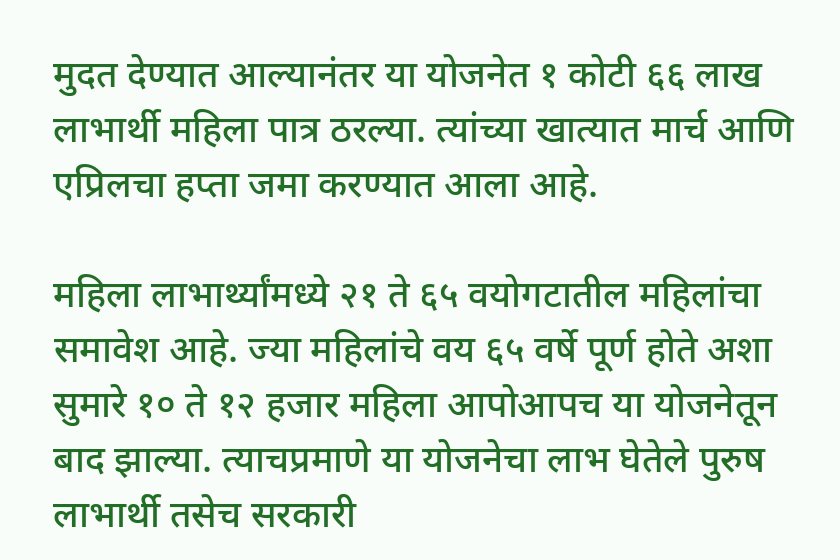मुदत देण्यात आल्यानंतर या योजनेत १ कोटी ६६ लाख लाभार्थी महिला पात्र ठरल्या. त्यांच्या खात्यात मार्च आणि एप्रिलचा हप्ता जमा करण्यात आला आहे.

महिला लाभार्थ्यांमध्ये २१ ते ६५ वयोगटातील महिलांचा समावेश आहे. ज्या महिलांचे वय ६५ वर्षे पूर्ण होते अशा सुमारे १० ते १२ हजार महिला आपोआपच या योजनेतून बाद झाल्या. त्याचप्रमाणे या योजनेचा लाभ घेतेले पुरुष लाभार्थी तसेच सरकारी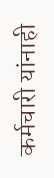कर्मचारी यांनाही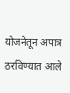योजनेतून अपात्र ठरविण्यात आले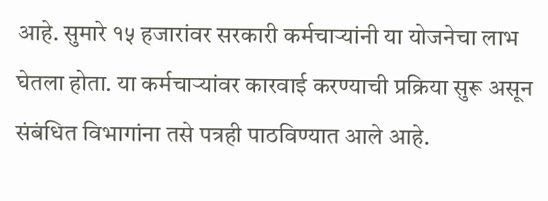आहे. सुमारे १५ हजारांवर सरकारी कर्मचाऱ्यांनी या योजनेचा लाभ घेतला होता. या कर्मचाऱ्यांवर कारवाई करण्याची प्रक्रिया सुरू असून संबंधित विभागांना तसे पत्रही पाठविण्यात आले आहे.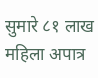सुमारे ८१ लाख महिला अपात्र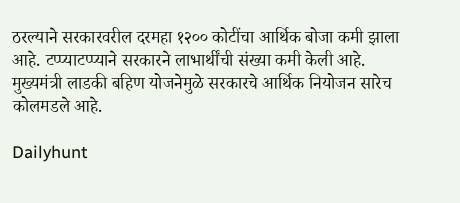ठरल्याने सरकारवरील दरमहा १२०० कोटींचा आर्थिक बोजा कमी झाला आहे. टप्प्याटप्प्याने सरकारने लाभार्थींची संख्या कमी केली आहे. मुख्यमंत्री लाडकी बहिण योजनेमुळे सरकारचे आर्थिक नियोजन सारेच कोलमडले आहे.

Dailyhunt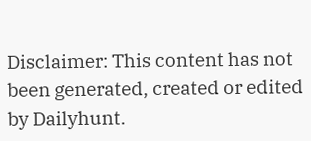Disclaimer: This content has not been generated, created or edited by Dailyhunt.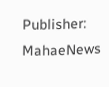Publisher: MahaeNews